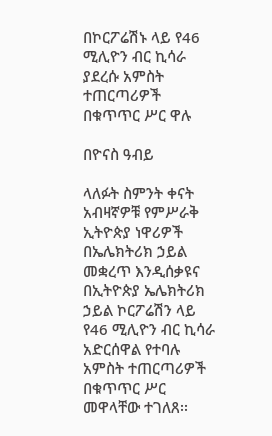በኮርፖሬሽኑ ላይ የ46 ሚሊዮን ብር ኪሳራ ያደረሱ አምስት ተጠርጣሪዎች በቁጥጥር ሥር ዋሉ

በዮናስ ዓብይ

ላለፉት ስምንት ቀናት አብዛኛዎቹ የምሥራቅ ኢትዮጵያ ነዋሪዎች በኤሌክትሪክ ኃይል መቋረጥ እንዲሰቃዩና በኢትዮጵያ ኤሌክትሪክ ኃይል ኮርፖሬሽን ላይ የ46 ሚሊዮን ብር ኪሳራ አድርሰዋል የተባሉ አምስት ተጠርጣሪዎች በቁጥጥር ሥር መዋላቸው ተገለጸ፡፡